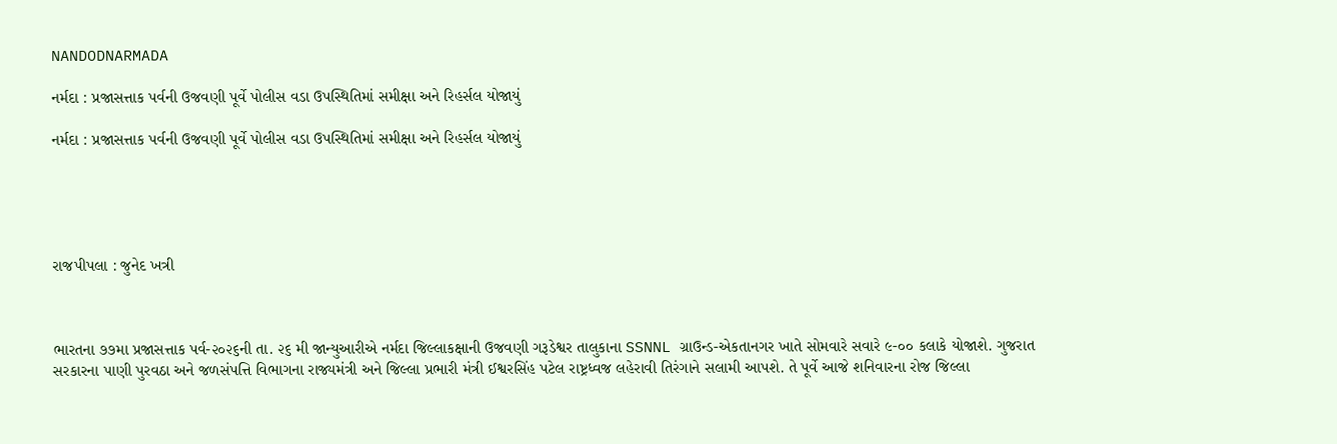NANDODNARMADA

નર્મદા : પ્રજાસત્તાક પર્વની ઉજવણી પૂર્વે પોલીસ વડા ઉપસ્થિતિમાં સમીક્ષા અને રિહર્સલ યોજાયું

નર્મદા : પ્રજાસત્તાક પર્વની ઉજવણી પૂર્વે પોલીસ વડા ઉપસ્થિતિમાં સમીક્ષા અને રિહર્સલ યોજાયું





રાજપીપલા : જુનેદ ખત્રી



ભારતના ૭૭મા પ્રજાસત્તાક પર્વ-૨૦૨૬ની તા. ૨૬ મી જાન્યુઆરીએ નર્મદા જિલ્લાકક્ષાની ઉજવણી ગરૂડેશ્વર તાલુકાના SSNNL ગ્રાઉન્ડ-એકતાનગર ખાતે સોમવારે સવારે ૯-૦૦ કલાકે યોજાશે. ગુજરાત સરકારના પાણી પુરવઠા અને જળસંપત્તિ વિભાગના રાજ્યમંત્રી અને જિલ્લા પ્રભારી મંત્રી ઈશ્વરસિંહ પટેલ રાષ્ટ્રધ્વજ લહેરાવી તિરંગાને સલામી આપશે. તે પૂર્વે આજે શનિવારના રોજ જિલ્લા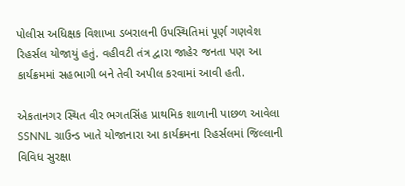પોલીસ અધિક્ષક વિશાખા ડબરાલની ઉપસ્થિતિમાં પૂર્ણ ગણવેશ રિહર્સલ યોજાયું હતું. વહીવટી તંત્ર દ્વારા જાહેર જનતા પણ આ કાર્યક્રમમાં સહભાગી બને તેવી અપીલ કરવામાં આવી હતી.

એકતાનગર સ્થિત વીર ભગતસિંહ પ્રાથમિક શાળાની પાછળ આવેલા SSNNL ગ્રાઉન્ડ ખાતે યોજાનારા આ કાર્યક્રમના રિહર્સલમાં જિલ્લાની વિવિધ સુરક્ષા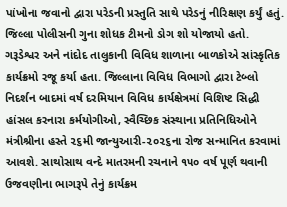પાંખોના જવાનો દ્વારા પરેડની પ્રસ્તુતિ સાથે પરેડનું નીરિક્ષણ કર્યું હતું. જિલ્લા પોલીસની ગુના શોધક ટીમનો ડોગ શો યોજાયો હતો. ગરૂડેશ્વર અને નાંદોદ તાલુકાની વિવિધ શાળાના બાળકોએ સાંસ્કૃતિક કાર્યક્રમો રજૂ કર્યા હતા. જિલ્લાના વિવિધ વિભાગો દ્વારા ટેબ્લો નિદર્શન બાદમાં વર્ષ દરમિયાન વિવિધ કાર્યક્ષેત્રમાં વિશિષ્ટ સિદ્ધી હાંસલ કરનારા કર્મયોગીઓ, સ્વૈચ્છિક સંસ્થાના પ્રતિનિધિઓને મંત્રીશ્રીના હસ્તે ૨૬મી જાન્યુઆરી-૨૦૨૬ના રોજ સન્માનિત કરવામાં આવશે. સાથોસાથ વન્દે માતરમની રચનાને ૧૫૦ વર્ષ પૂર્ણ થવાની ઉજવણીના ભાગરૂપે તેનું કાર્યક્રમ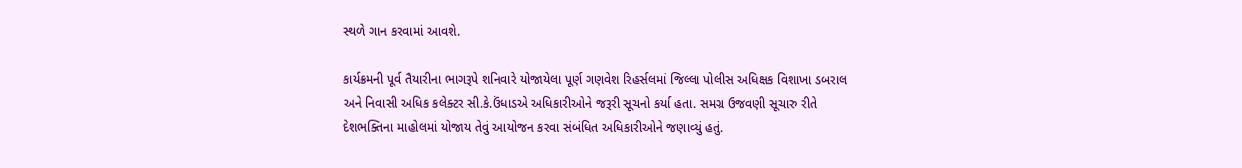સ્થળે ગાન કરવામાં આવશે.

કાર્યક્રમની પૂર્વ તૈયારીના ભાગરૂપે શનિવારે યોજાયેલા પૂર્ણ ગણવેશ રિહર્સલમાં જિલ્લા પોલીસ અધિક્ષક વિશાખા ડબરાલ અને નિવાસી અધિક કલેક્ટર સી.કે.ઉંધાડએ અધિકારીઓને જરૂરી સૂચનો કર્યા હતા. સમગ્ર ઉજવણી સૂચારુ રીતે દેશભક્તિના માહોલમાં યોજાય તેવું આયોજન કરવા સંબંધિત અધિકારીઓને જણાવ્યું હતું.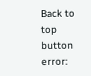Back to top button
error: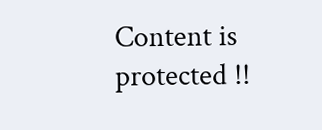Content is protected !!